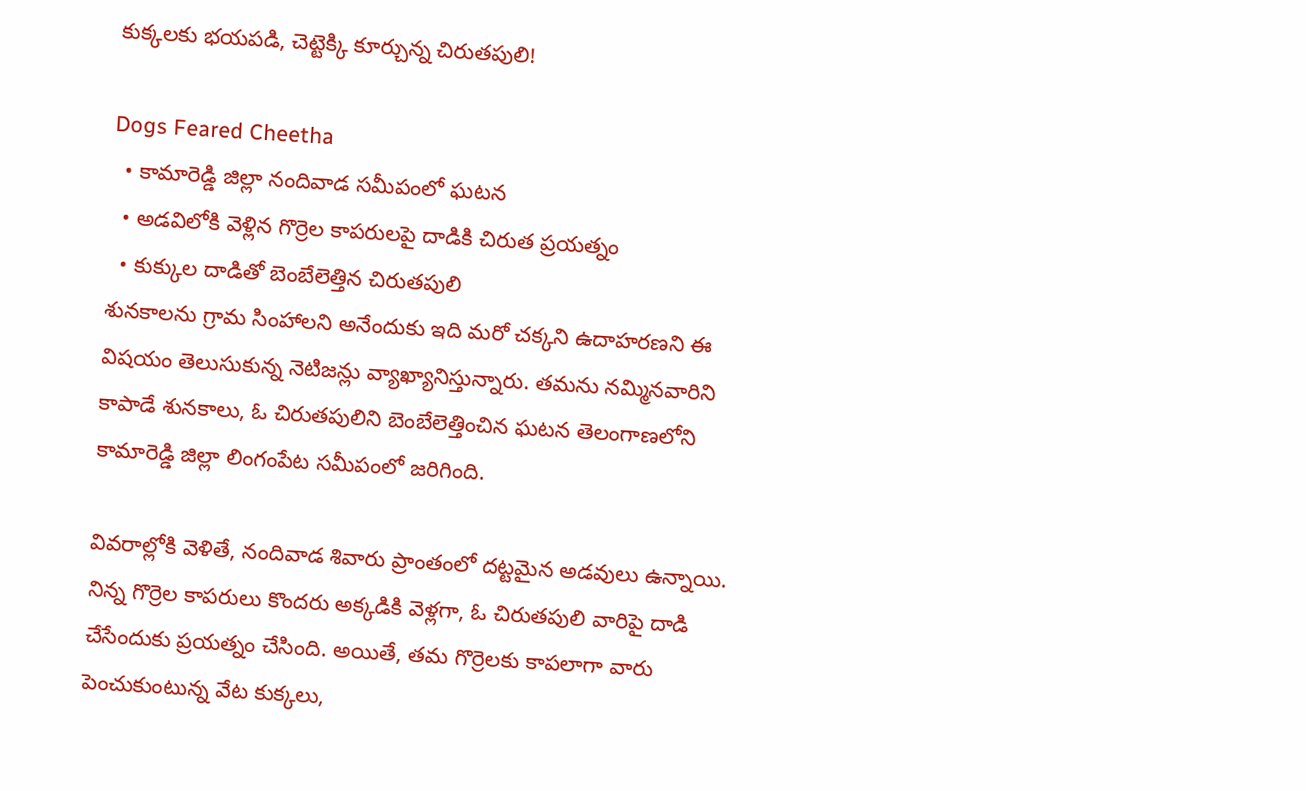కుక్కలకు భయపడి, చెట్టెక్కి కూర్చున్న చిరుతపులి!

Dogs Feared Cheetha
  • కామారెడ్డి జిల్లా నందివాడ సమీపంలో ఘటన
  • అడవిలోకి వెళ్లిన గొర్రెల కాపరులపై దాడికి చిరుత ప్రయత్నం
  • కుక్కుల దాడితో బెంబేలెత్తిన చిరుతపులి
శునకాలను గ్రామ సింహాలని అనేందుకు ఇది మరో చక్కని ఉదాహరణని ఈ విషయం తెలుసుకున్న నెటిజన్లు వ్యాఖ్యానిస్తున్నారు. తమను నమ్మినవారిని కాపాడే శునకాలు, ఓ చిరుతపులిని బెంబేలెత్తించిన ఘటన తెలంగాణలోని కామారెడ్డి జిల్లా లింగంపేట సమీపంలో జరిగింది.

వివరాల్లోకి వెళితే, నందివాడ శివారు ప్రాంతంలో దట్టమైన అడవులు ఉన్నాయి. నిన్న గొర్రెల కాపరులు కొందరు అక్కడికి వెళ్లగా, ఓ చిరుతపులి వారిపై దాడి చేసేందుకు ప్రయత్నం చేసింది. అయితే, తమ గొర్రెలకు కాపలాగా వారు పెంచుకుంటున్న వేట కుక్కలు,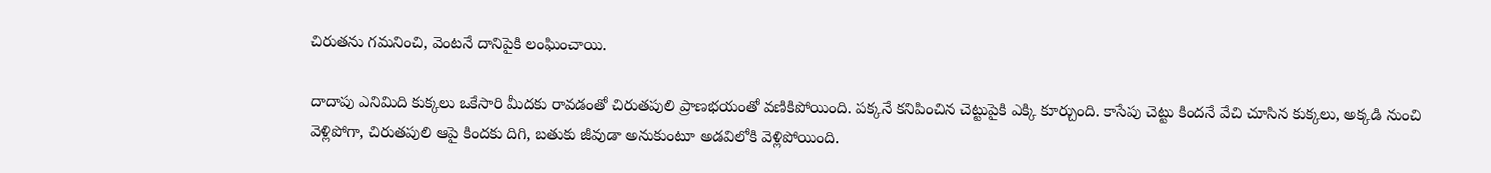చిరుతను గమనించి, వెంటనే దానిపైకి లంఘించాయి.

దాదాపు ఎనిమిది కుక్కలు ఒకేసారి మీదకు రావడంతో చిరుతపులి ప్రాణభయంతో వణికిపోయింది. పక్కనే కనిపించిన చెట్టుపైకి ఎక్కి కూర్చుంది. కాసేపు చెట్టు కిందనే వేచి చూసిన కుక్కలు, అక్కడి నుంచి వెళ్లిపోగా, చిరుతపులి ఆపై కిందకు దిగి, బతుకు జీవుడా అనుకుంటూ అడవిలోకి వెళ్లిపోయింది.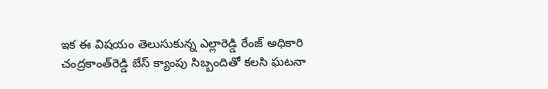ఇక ఈ విషయం తెలుసుకున్న ఎల్లారెడ్డి రేంజ్‌ అధికారి చంద్రకాంత్‌రెడ్డి బేస్‌ క్యాంపు సిబ్బందితో కలసి ఘటనా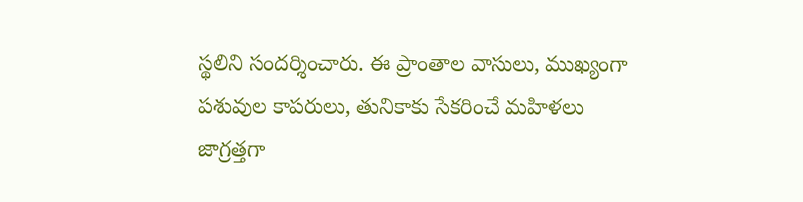స్థలిని సందర్శించారు. ఈ ప్రాంతాల వాసులు, ముఖ్యంగా పశువుల కాపరులు, తునికాకు సేకరించే మహిళలు జాగ్రత్తగా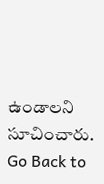ఉండాలని సూచించారు.
Go Back to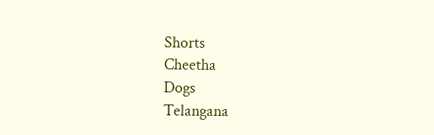Shorts
Cheetha
Dogs
Telangana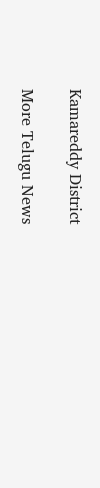Kamareddy District

More Telugu News